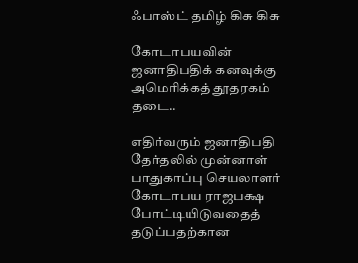ஃபாஸ்ட் தமிழ் கிசு கிசு

கோடாபயவின் ஜனாதிபதிக் கனவுக்கு அமெரிக்கத் தூதரகம் தடை..

எதிர்வரும் ஜனாதிபதி தேர்தலில் முன்னாள் பாதுகாப்பு செயலாளர் கோடாபய ராஜபக்ஷ போட்டியிடுவதைத் தடுப்பதற்கான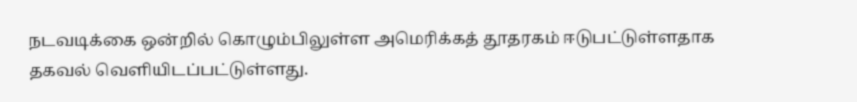நடவடிக்கை ஒன்றில் கொழும்பிலுள்ள அமெரிக்கத் தூதரகம் ஈடுபட்டுள்ளதாக தகவல் வெளியிடப்பட்டுள்ளது.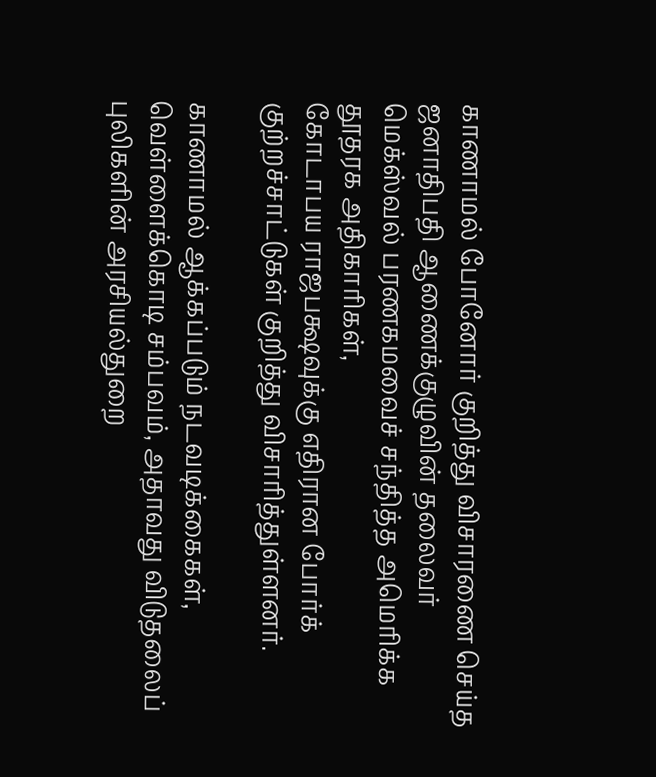காணாமல் போனோர் குறித்து விசாரணை செய்த ஜனாதிபதி ஆணைக்குழுவின் தலைவர் மெக்ஸ்வல் பரணகமவைச் சந்தித்த அமெரிக்க தூதரக அதிகாரிகள்,
கோடாபய ராஜபக்ஷவுக்கு எதிரான போர்க் குற்றச்சாட்டுகள் குறித்து விசாரித்துள்ளனர்.

காணாமல் ஆக்கப்படும் நடவடிக்கைகள், வெள்ளைக்கொடி சம்பவம், அதாவது விடுதலைப் புலிகளின் அரசியல்துறை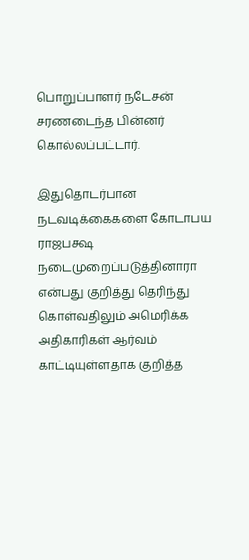பொறுப்பாளர் நடேசன் சரணடைந்த பின்னர் கொல்லப்பட்டார்.

இதுதொடர்பான நடவடிக்கைகளை கோடாபய ராஜபக்ஷ நடைமுறைப்படுத்தினாரா என்பது குறித்து தெரிந்து கொள்வதிலும் அமெரிக்க அதிகாரிகள் ஆர்வம் காட்டியுள்ளதாக குறித்த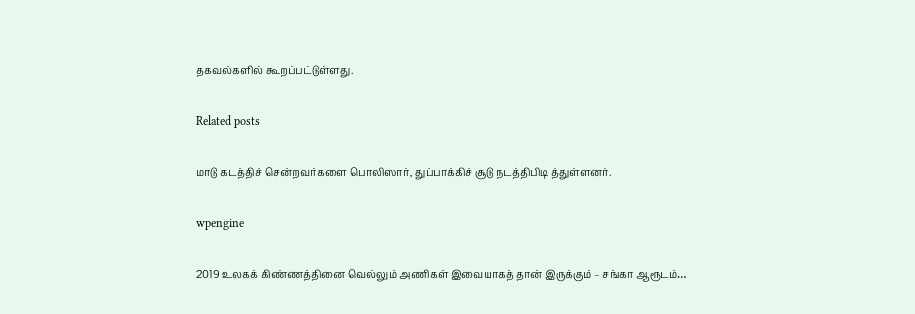தகவல்களில் கூறப்பட்டுள்ளது.

Related posts

மாடு கடத்திச் சென்றவர்களை பொலிஸார், துப்பாக்கிச் சூடு நடத்திபிடி த்துள்ளனர்.

wpengine

2019 உலகக் கிண்ணத்தினை வெல்லும் அணிகள் இவையாகத் தான் இருக்கும் – சங்கா ஆரூடம்…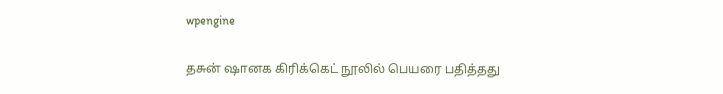wpengine

தசுன் ஷானக கிரிக்கெட் நூலில் பெயரை பதித்தது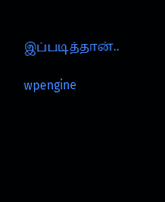இப்படித்தான்..

wpengine